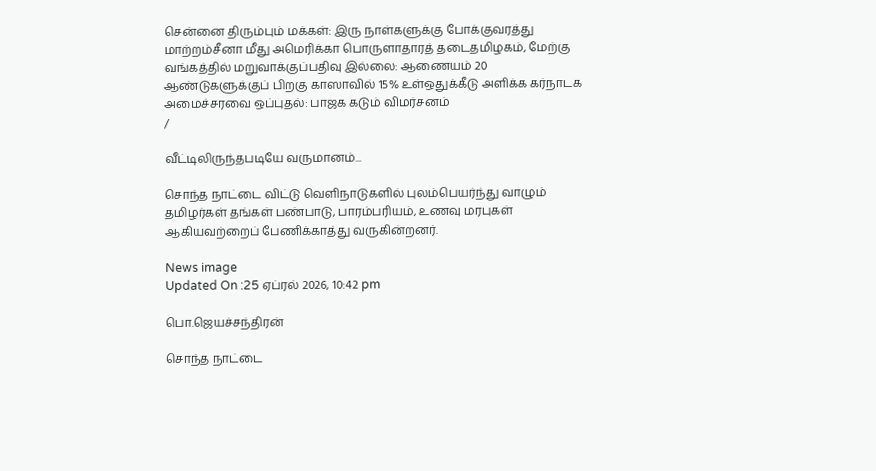சென்னை திரும்பும் மக்கள்: இரு நாள்களுக்கு போக்குவரத்து மாற்றம்சீனா மீது அமெரிக்கா பொருளாதாரத் தடைதமிழகம், மேற்கு வங்கத்தில் மறுவாக்குப்பதிவு இல்லை: ஆணையம் 20 ஆண்டுகளுக்குப் பிறகு காஸாவில் 15% உள்ஒதுக்கீடு அளிக்க கர்நாடக அமைச்சரவை ஒப்புதல்: பாஜக கடும் விமர்சனம்
/

வீட்டிலிருந்தபடியே வருமானம்...

சொந்த நாட்டை விட்டு வெளிநாடுகளில் புலம்பெயர்ந்து வாழும் தமிழர்கள் தங்கள் பண்பாடு, பாரம்பரியம், உணவு மரபுகள் ஆகியவற்றைப் பேணிக்காத்து வருகின்றனர்.

News image
Updated On :25 ஏப்ரல் 2026, 10:42 pm

பொ.ஜெயச்சந்திரன்

சொந்த நாட்டை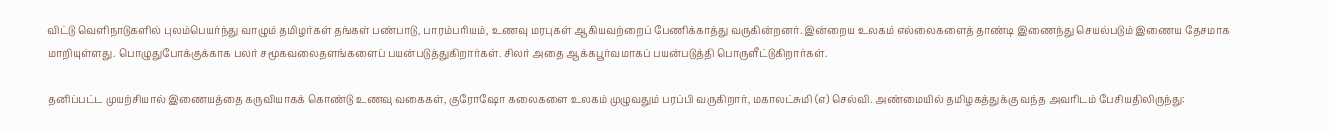விட்டு வெளிநாடுகளில் புலம்பெயர்ந்து வாழும் தமிழர்கள் தங்கள் பண்பாடு, பாரம்பரியம், உணவு மரபுகள் ஆகியவற்றைப் பேணிக்காத்து வருகின்றனர். இன்றைய உலகம் எல்லைகளைத் தாண்டி இணைந்து செயல்படும் இணைய தேசமாக மாறியுள்ளது. பொழுதுபோக்குக்காக பலர் சமூகவலைதளங்களைப் பயன்படுத்துகிறார்கள். சிலர் அதை ஆக்கபூர்வமாகப் பயன்படுத்தி பொருளீட்டுகிறார்கள்.

தனிப்பட்ட முயற்சியால் இணையத்தை கருவியாகக் கொண்டு உணவு வகைகள், குரோஷோ கலைகளை உலகம் முழுவதும் பரப்பி வருகிறார், மகாலட்சுமி (எ) செல்வி. அண்மையில் தமிழகத்துக்கு வந்த அவரிடம் பேசியதிலிருந்து: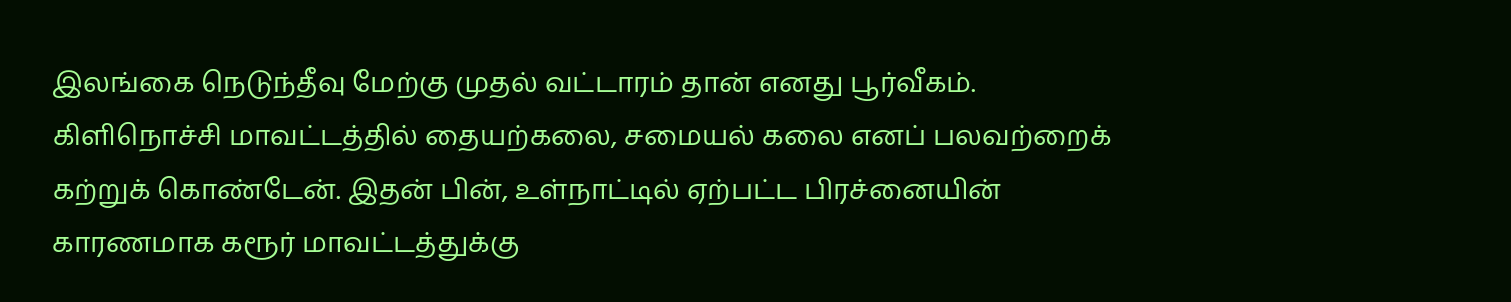இலங்கை நெடுந்தீவு மேற்கு முதல் வட்டாரம் தான் எனது பூர்வீகம். கிளிநொச்சி மாவட்டத்தில் தையற்கலை, சமையல் கலை எனப் பலவற்றைக் கற்றுக் கொண்டேன். இதன் பின், உள்நாட்டில் ஏற்பட்ட பிரச்னையின் காரணமாக கரூர் மாவட்டத்துக்கு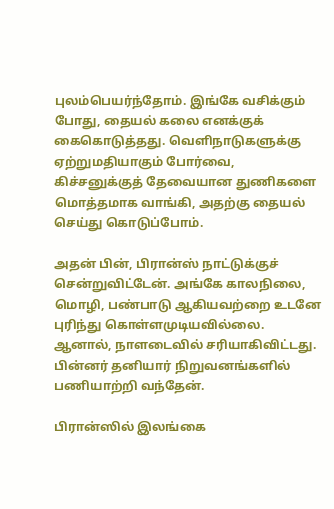புலம்பெயர்ந்தோம். இங்கே வசிக்கும் போது, தையல் கலை எனக்குக் கைகொடுத்தது. வெளிநாடுகளுக்கு ஏற்றுமதியாகும் போர்வை, கிச்சனுக்குத் தேவையான துணிகளை மொத்தமாக வாங்கி, அதற்கு தையல் செய்து கொடுப்போம்.

அதன் பின், பிரான்ஸ் நாட்டுக்குச் சென்றுவிட்டேன். அங்கே காலநிலை, மொழி, பண்பாடு ஆகியவற்றை உடனே புரிந்து கொள்ளமுடியவில்லை. ஆனால், நாளடைவில் சரியாகிவிட்டது. பின்னர் தனியார் நிறுவனங்களில் பணியாற்றி வந்தேன்.

பிரான்ஸில் இலங்கை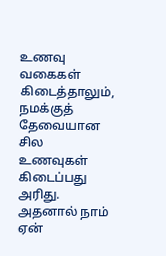உணவு வகைகள் கிடைத்தாலும், நமக்குத் தேவையான சில உணவுகள் கிடைப்பது அரிது. அதனால் நாம் ஏன்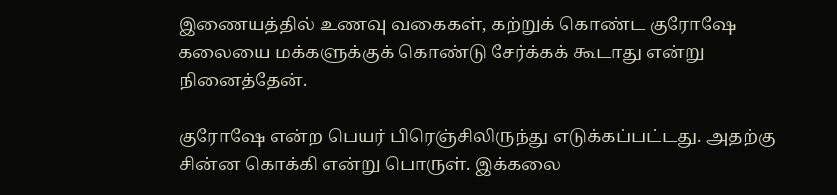இணையத்தில் உணவு வகைகள், கற்றுக் கொண்ட குரோஷே கலையை மக்களுக்குக் கொண்டு சேர்க்கக் கூடாது என்று நினைத்தேன்.

குரோஷே என்ற பெயர் பிரெஞ்சிலிருந்து எடுக்கப்பட்டது. அதற்கு சின்ன கொக்கி என்று பொருள். இக்கலை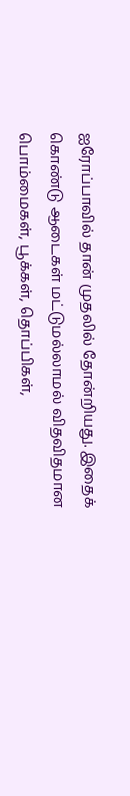ஐரோப்பாவில் தான் முதலில் தோன்றியது. இதைக் கொண்டு ஆடைகள் மட்டுமல்லாமல் விதவிதமான பொம்மைகள், பூக்கள், தொப்பிகள்,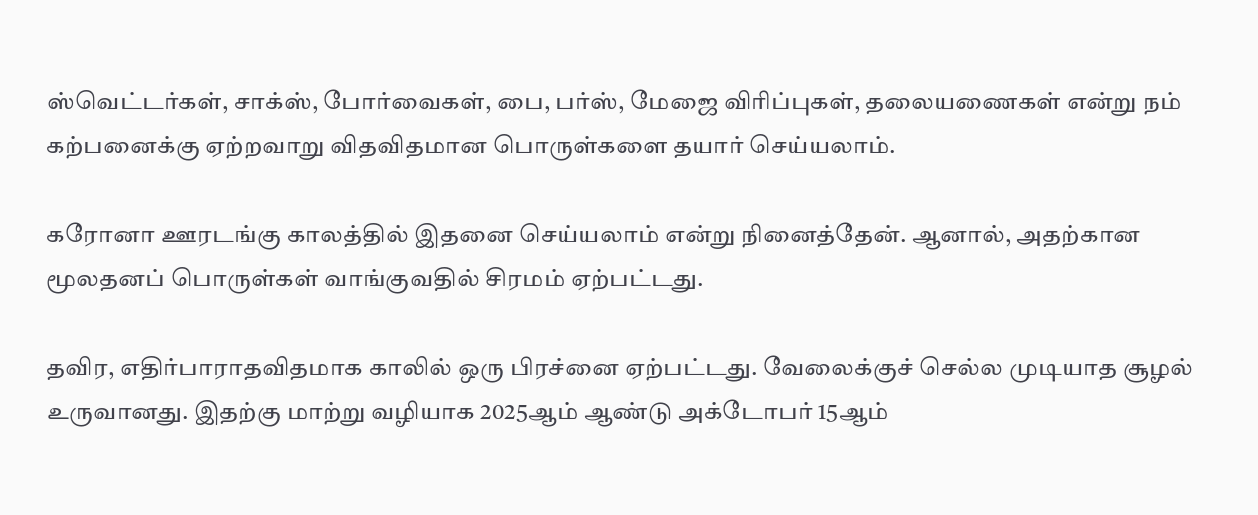ஸ்வெட்டர்கள், சாக்ஸ், போர்வைகள், பை, பர்ஸ், மேஜை விரிப்புகள், தலையணைகள் என்று நம் கற்பனைக்கு ஏற்றவாறு விதவிதமான பொருள்களை தயார் செய்யலாம்.

கரோனா ஊரடங்கு காலத்தில் இதனை செய்யலாம் என்று நினைத்தேன். ஆனால், அதற்கான மூலதனப் பொருள்கள் வாங்குவதில் சிரமம் ஏற்பட்டது.

தவிர, எதிர்பாராதவிதமாக காலில் ஒரு பிரச்னை ஏற்பட்டது. வேலைக்குச் செல்ல முடியாத சூழல் உருவானது. இதற்கு மாற்று வழியாக 2025ஆம் ஆண்டு அக்டோபர் 15ஆம்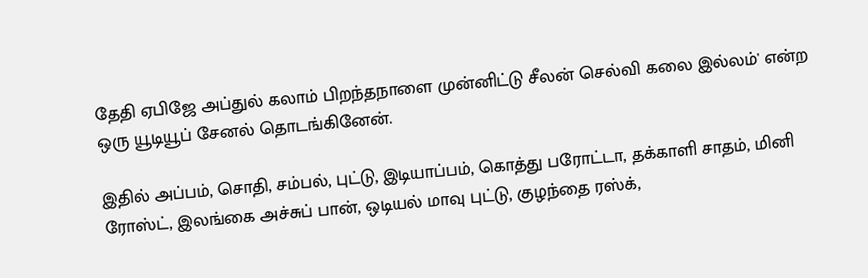தேதி ஏபிஜே அப்துல் கலாம் பிறந்தநாளை முன்னிட்டு சீலன் செல்வி கலை இல்லம்' என்ற ஒரு யூடியூப் சேனல் தொடங்கினேன்.

இதில் அப்பம், சொதி, சம்பல், புட்டு, இடியாப்பம், கொத்து பரோட்டா, தக்காளி சாதம், மினி ரோஸ்ட், இலங்கை அச்சுப் பான், ஒடியல் மாவு புட்டு, குழந்தை ரஸ்க்,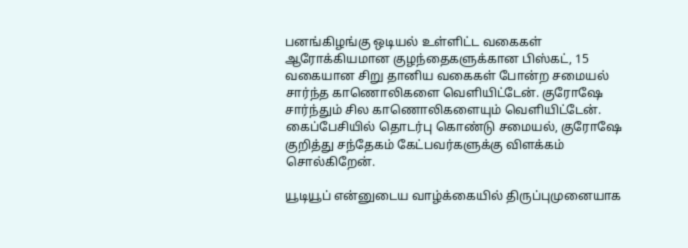பனங்கிழங்கு ஒடியல் உள்ளிட்ட வகைகள் ஆரோக்கியமான குழந்தைகளுக்கான பிஸ்கட், 15 வகையான சிறு தானிய வகைகள் போன்ற சமையல் சார்ந்த காணொலிகளை வெளியிட்டேன். குரோஷே சார்ந்தும் சில காணொலிகளையும் வெளியிட்டேன். கைப்பேசியில் தொடர்பு கொண்டு சமையல், குரோஷே குறித்து சந்தேகம் கேட்பவர்களுக்கு விளக்கம் சொல்கிறேன்.

யூடியூப் என்னுடைய வாழ்க்கையில் திருப்புமுனையாக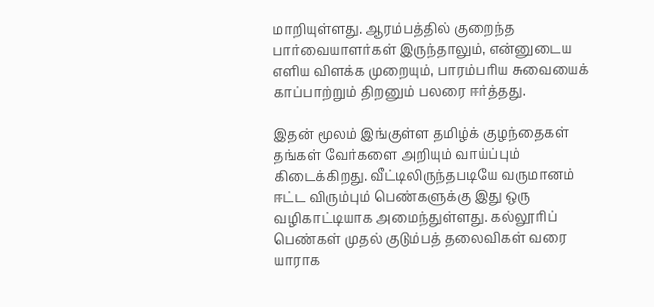மாறியுள்ளது. ஆரம்பத்தில் குறைந்த பார்வையாளர்கள் இருந்தாலும், என்னுடைய எளிய விளக்க முறையும், பாரம்பரிய சுவையைக் காப்பாற்றும் திறனும் பலரை ஈர்த்தது.

இதன் மூலம் இங்குள்ள தமிழ்க் குழந்தைகள் தங்கள் வேர்களை அறியும் வாய்ப்பும் கிடைக்கிறது. வீட்டிலிருந்தபடியே வருமானம் ஈட்ட விரும்பும் பெண்களுக்கு இது ஒரு வழிகாட்டியாக அமைந்துள்ளது. கல்லூரிப் பெண்கள் முதல் குடும்பத் தலைவிகள் வரை யாராக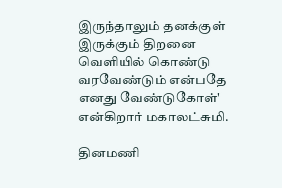இருந்தாலும் தனக்குள் இருக்கும் திறனை வெளியில் கொண்டு வரவேண்டும் என்பதே எனது வேண்டுகோள்' என்கிறார் மகாலட்சுமி.

தினமணி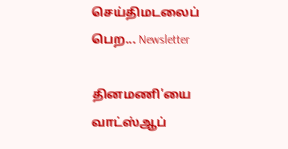செய்திமடலைப் பெற... Newsletter

தினமணி'யை வாட்ஸ்ஆப்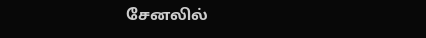சேனலில்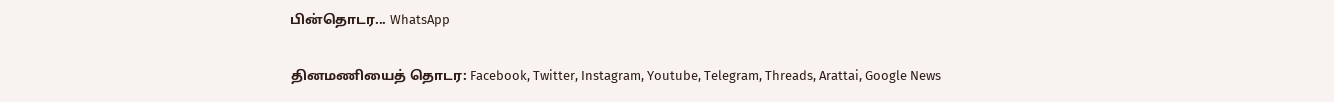பின்தொடர... WhatsApp

தினமணியைத் தொடர: Facebook, Twitter, Instagram, Youtube, Telegram, Threads, Arattai, Google News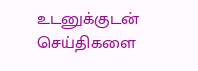உடனுக்குடன் செய்திகளை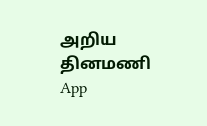அறிய தினமணி App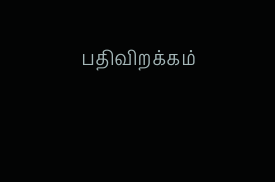பதிவிறக்கம்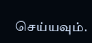செய்யவும்.